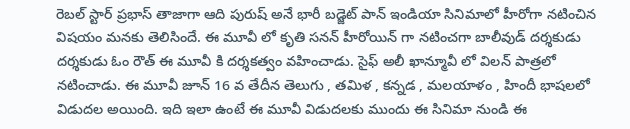రెబల్ స్టార్ ప్రభాస్ తాజాగా ఆది పురుష్ అనే భారీ బడ్జెట్ పాన్ ఇండియా సినిమాలో హీరోగా నటించిన విషయం మనకు తెలిసిందే. ఈ మూవీ లో కృతి సనన్ హీరోయిన్ గా నటించగా బాలీవుడ్ దర్శకుడు దర్శకుడు ఓం రౌత్ ఈ మూవీ కి దర్శకత్వం వహించాడు. సైఫ్ అలీ ఖాన్మూవీ లో విలన్ పాత్రలో నటించాడు. ఈ మూవీ జూన్ 16 వ తేదీన తెలుగు , తమిళ , కన్నడ , మలయాళం , హిందీ భాషలలో విడుదల అయింది. ఇది ఇలా ఉంటే ఈ మూవీ విడుదలకు ముందు ఈ సినిమా నుండి ఈ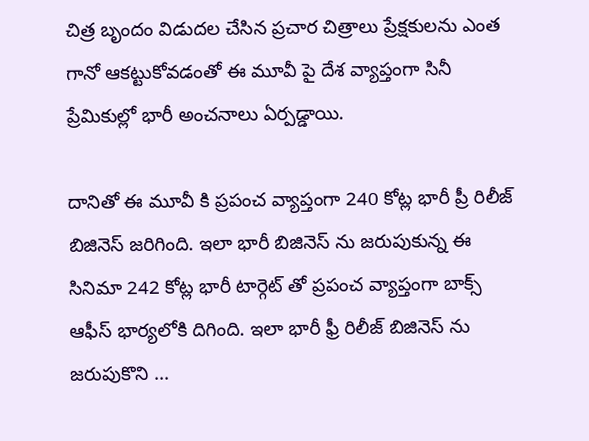చిత్ర బృందం విడుదల చేసిన ప్రచార చిత్రాలు ప్రేక్షకులను ఎంత గానో ఆకట్టుకోవడంతో ఈ మూవీ పై దేశ వ్యాప్తంగా సినీ ప్రేమికుల్లో భారీ అంచనాలు ఏర్పడ్డాయి.

దానితో ఈ మూవీ కి ప్రపంచ వ్యాప్తంగా 240 కోట్ల భారీ ప్రీ రిలీజ్ బిజినెస్ జరిగింది. ఇలా భారీ బిజినెస్ ను జరుపుకున్న ఈ సినిమా 242 కోట్ల భారీ టార్గెట్ తో ప్రపంచ వ్యాప్తంగా బాక్స్ ఆఫీస్ భార్యలోకి దిగింది. ఇలా భారీ ఫ్రీ రిలీజ్ బిజినెస్ ను జరుపుకొని ...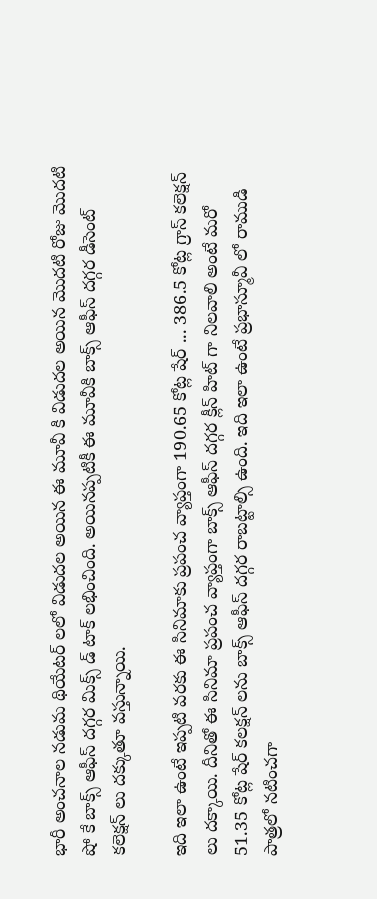భారీ అంచనాల నడుమ థియేటర్ లలో విడుదల అయిన ఈ మూవీ కి విడుదల అయిన మొదటి రోజు మొదటి షో కే బాక్స్ ఆఫీస్ దగ్గర మిక్స్ డ్ టాక్ లభించింది. అయినప్పటికీ ఈ మూవీకి బాక్స్ ఆఫీస్ దగ్గర డీసెంట్ కలెక్షన్ లు దక్కుతూ వస్తున్నాయి.

ఇది ఇలా ఉంటే ఇప్పటి వరకు ఈ సినిమాకు ప్రపంచ వ్యాప్తంగా 190.65 కోట్ల షేర్ ... 386.5 కోట్ల గ్రాస్ కలెక్షన్ లు దక్కాయి. దీనితో ఈ సినిమా ప్రపంచ వ్యాప్తంగా బాక్స్ ఆఫీస్ దగ్గర క్లీన్ హిట్ గా నిలవాలి అంటే మరో 51.35 కోట్ల షేర్ కలక్షన్ లను బాక్స్ ఆఫీస్ దగ్గర రాబట్టాల్సి ఉంది. ఇది ఇలా ఉంటే ప్రభాస్మూవీ లో రాముడి పాత్రలో నటించగా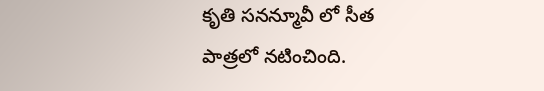కృతి సనన్మూవీ లో సీత పాత్రలో నటించింది.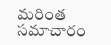మరింత సమాచారం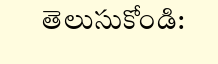తెలుసుకోండి: